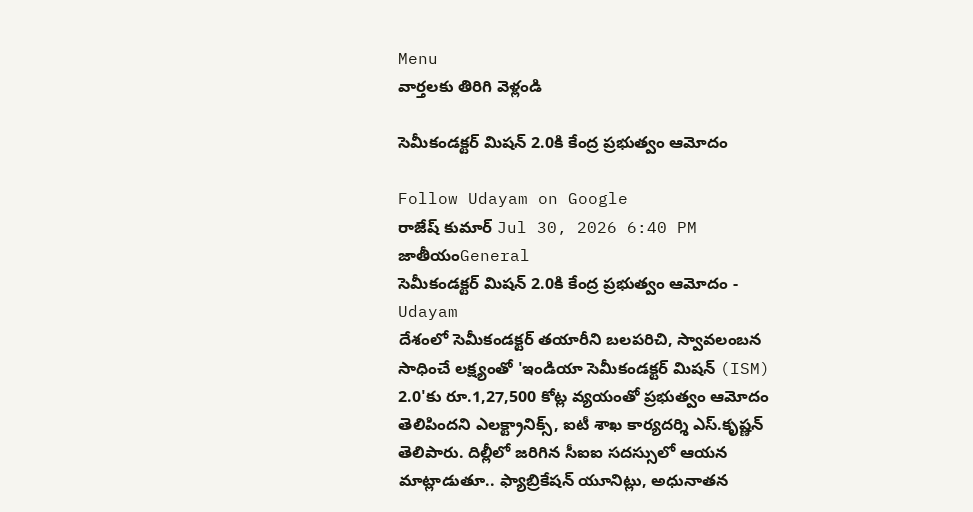Menu
వార్తలకు తిరిగి వెళ్లండి

సెమీకండక్టర్ మిషన్ 2.0కి కేంద్ర ప్రభుత్వం ఆమోదం

Follow Udayam on Google
రాజేష్ కుమార్ Jul 30, 2026 6:40 PM జాతీయంGeneral
సెమీకండక్టర్ మిషన్ 2.0కి కేంద్ర ప్రభుత్వం ఆమోదం - Udayam
దేశంలో సెమీకండక్టర్ తయారీని బలపరిచి, స్వావలంబన సాధించే లక్ష్యంతో 'ఇండియా సెమీకండక్టర్ మిషన్ (ISM) 2.0'కు రూ.1,27,500 కోట్ల వ్యయంతో ప్రభుత్వం ఆమోదం తెలిపిందని ఎలక్ట్రానిక్స్, ఐటీ శాఖ కార్యదర్శి ఎస్.కృష్ణన్ తెలిపారు. దిల్లీలో జరిగిన సీఐఐ సదస్సులో ఆయన మాట్లాడుతూ.. ఫ్యాబ్రికేషన్ యూనిట్లు, అధునాతన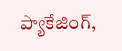ప్యాకేజింగ్,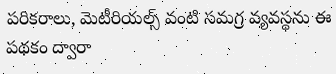పరికరాలు, మెటీరియల్స్ వంటి సమగ్ర వ్యవస్థను ఈ పథకం ద్వారా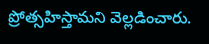ప్రోత్సహిస్తామని వెల్లడించారు.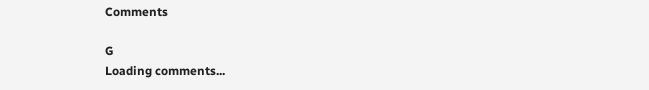Comments

G
Loading comments...